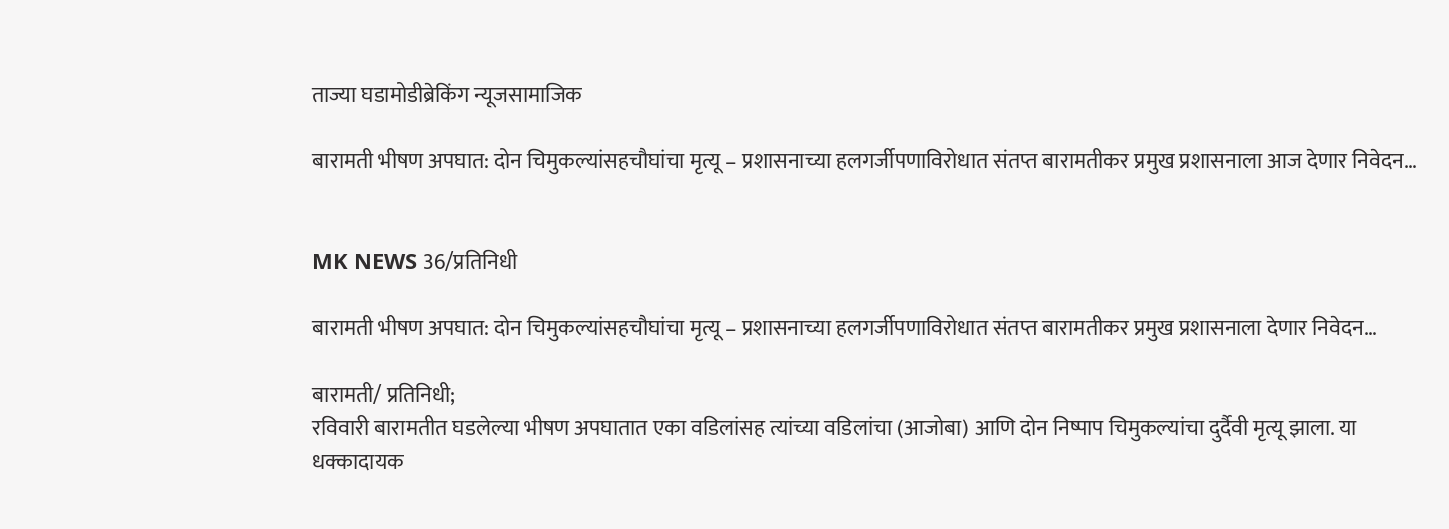ताज्या घडामोडीब्रेकिंग न्यूजसामाजिक

बारामती भीषण अपघात: दोन चिमुकल्यांसहचौघांचा मृत्यू – प्रशासनाच्या हलगर्जीपणाविरोधात संतप्त बारामतीकर प्रमुख प्रशासनाला आज देणार निवेदन…


MK NEWS 36/प्रतिनिधी

बारामती भीषण अपघात: दोन चिमुकल्यांसहचौघांचा मृत्यू – प्रशासनाच्या हलगर्जीपणाविरोधात संतप्त बारामतीकर प्रमुख प्रशासनाला देणार निवेदन…

बारामती/ प्रतिनिधी;
रविवारी बारामतीत घडलेल्या भीषण अपघातात एका वडिलांसह त्यांच्या वडिलांचा (आजोबा) आणि दोन निष्पाप चिमुकल्यांचा दुर्दैवी मृत्यू झाला. या धक्कादायक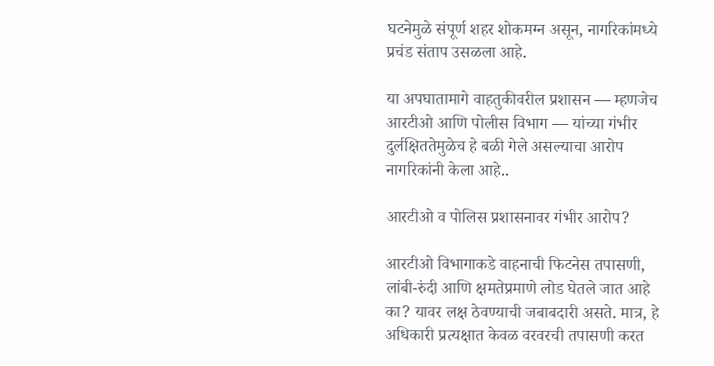घटनेमुळे संपूर्ण शहर शोकमग्न असून, नागरिकांमध्ये प्रचंड संताप उसळला आहे.

या अपघातामागे वाहतुकीवरील प्रशासन — म्हणजेच आरटीओ आणि पोलीस विभाग — यांच्या गंभीर दुर्लक्षिततेमुळेच हे बळी गेले असल्याचा आरोप नागरिकांनी केला आहे..

आरटीओ व पोलिस प्रशासनावर गंभीर आरोप?

आरटीओ विभागाकडे वाहनाची फिटनेस तपासणी, लांबी-रुंदी आणि क्षमतेप्रमाणे लोड घेतले जात आहे का? यावर लक्ष ठेवण्याची जबाबदारी असते. मात्र, हे अधिकारी प्रत्यक्षात केवळ वरवरची तपासणी करत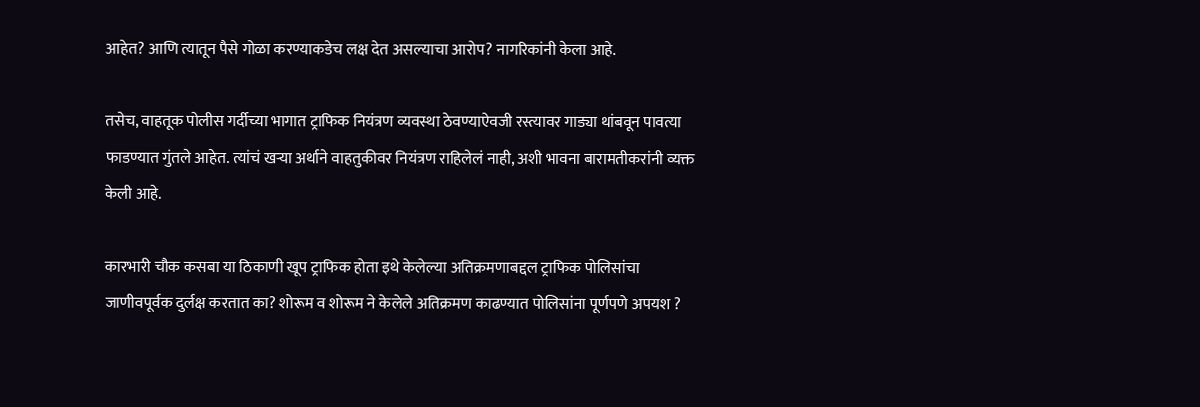आहेत? आणि त्यातून पैसे गोळा करण्याकडेच लक्ष देत असल्याचा आरोप? नागरिकांनी केला आहे.

तसेच, वाहतूक पोलीस गर्दीच्या भागात ट्राफिक नियंत्रण व्यवस्था ठेवण्याऐवजी रस्त्यावर गाड्या थांबवून पावत्या फाडण्यात गुंतले आहेत. त्यांचं खऱ्या अर्थाने वाहतुकीवर नियंत्रण राहिलेलं नाही, अशी भावना बारामतीकरांनी व्यक्त केली आहे.

कारभारी चौक कसबा या ठिकाणी खूप ट्राफिक होता इथे केलेल्या अतिक्रमणाबद्दल ट्राफिक पोलिसांचा जाणीवपूर्वक दुर्लक्ष करतात का? शोरूम व शोरूम ने केलेले अतिक्रमण काढण्यात पोलिसांना पूर्णपणे अपयश ?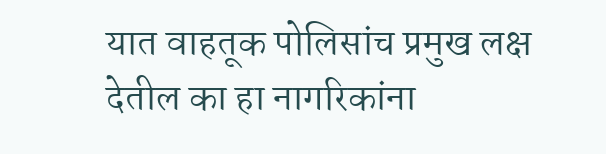यात वाहतूक पोलिसांच प्रमुख लक्ष देतील का हा नागरिकांना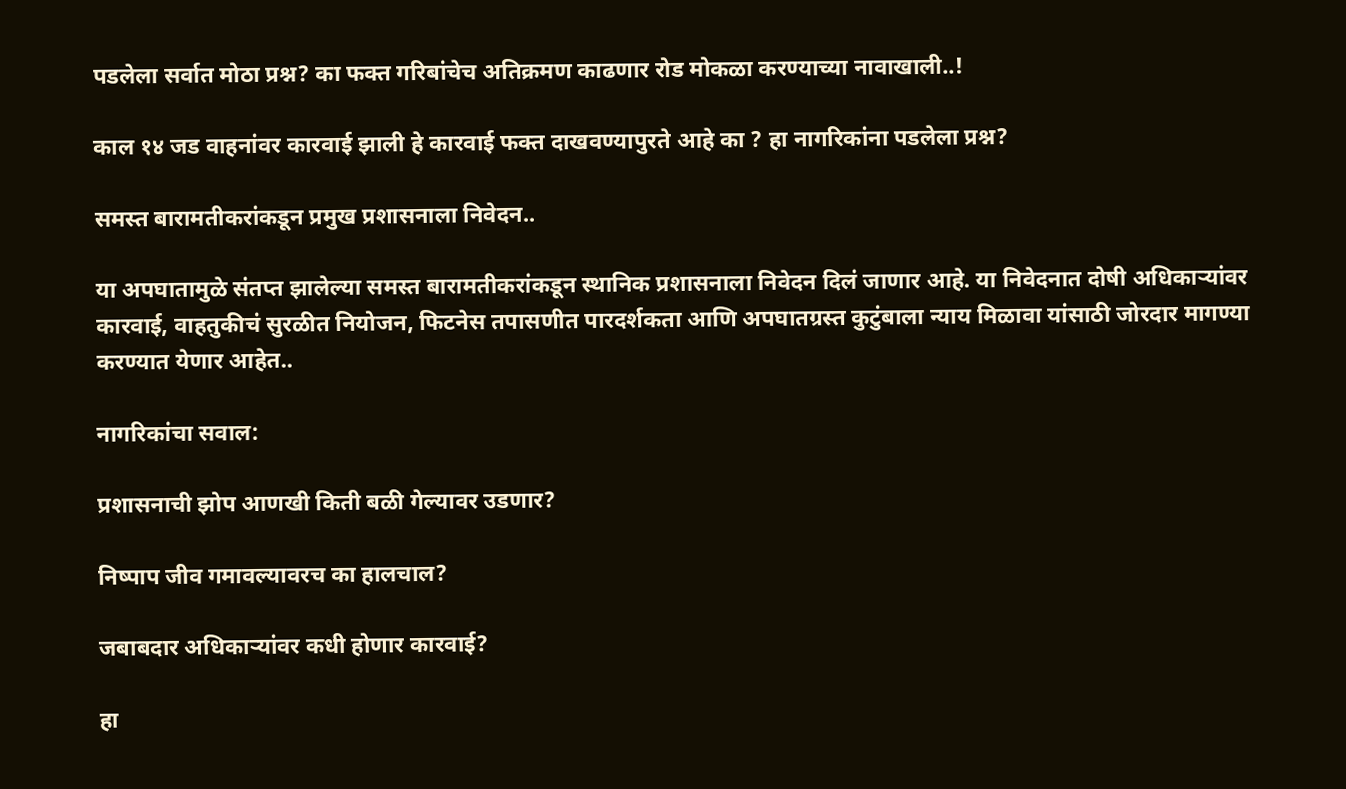पडलेला सर्वात मोठा प्रश्न? का फक्त गरिबांचेच अतिक्रमण काढणार रोड मोकळा करण्याच्या नावाखाली..!

काल १४ जड वाहनांवर कारवाई झाली हे कारवाई फक्त दाखवण्यापुरते आहे का ? हा नागरिकांना पडलेला प्रश्न?

समस्त बारामतीकरांकडून प्रमुख प्रशासनाला निवेदन..

या अपघातामुळे संतप्त झालेल्या समस्त बारामतीकरांकडून स्थानिक प्रशासनाला निवेदन दिलं जाणार आहे. या निवेदनात दोषी अधिकाऱ्यांवर कारवाई, वाहतुकीचं सुरळीत नियोजन, फिटनेस तपासणीत पारदर्शकता आणि अपघातग्रस्त कुटुंबाला न्याय मिळावा यांसाठी जोरदार मागण्या करण्यात येणार आहेत..

नागरिकांचा सवाल:

प्रशासनाची झोप आणखी किती बळी गेल्यावर उडणार?

निष्पाप जीव गमावल्यावरच का हालचाल?

जबाबदार अधिकाऱ्यांवर कधी होणार कारवाई?

हा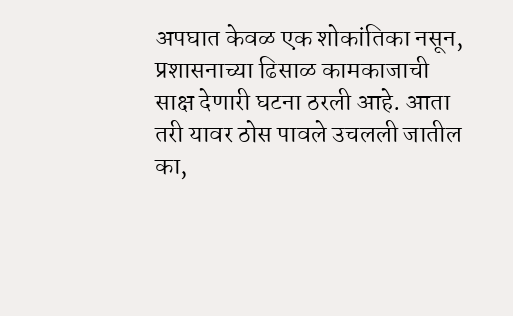अपघात केवळ एक शोकांतिका नसून, प्रशासनाच्या ढिसाळ कामकाजाची साक्ष देणारी घटना ठरली आहे. आता तरी यावर ठोस पावले उचलली जातील का,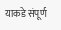याकडे संपूर्ण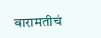बारामतीचं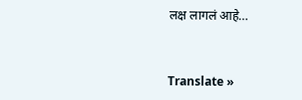लक्ष लागलं आहे…


Translate »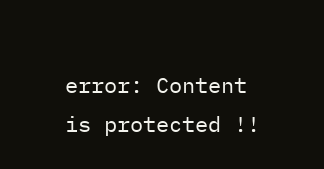error: Content is protected !!